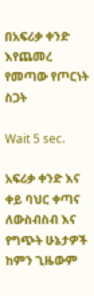በአፍሪቃ ቀንድ እየጨመረ የመጣው የጦርነት ስጋት

Wait 5 sec.

አፍሪቃ ቀንድ እና ቀይ ባህር ቀጣና ለውስብስብ እና የግጭት ሁኔታዎች ከምን ጊዜውም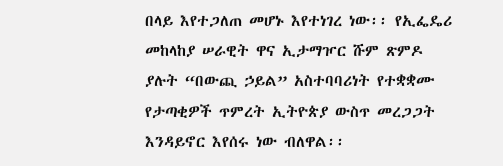በላይ እየተጋለጠ መሆኑ እየተነገረ ነው፡፡ የኢፌዴሪ መከላከያ ሠራዊት ዋና ኢታማዦር ሹም ጽምዶ ያሉት “በውጪ ኃይል” አስተባባሪነት የተቋቋሙ የታጣቂዎች ጥምረት ኢትዮጵያ ውስጥ መረጋጋት እንዳይኖር እየሰሩ ነው ብለዋል፡፡